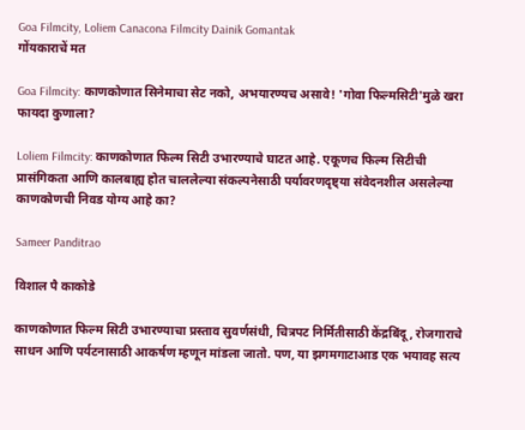Goa Filmcity, Loliem Canacona Filmcity Dainik Gomantak
गोंयकाराचें मत

Goa Filmcity: काणकोणात सिनेमाचा सेट नको, अभयारण्यच असावे! 'गोवा फिल्मसिटी'मुळे खरा फायदा कुणाला?

Loliem Filmcity: काणकोणात फिल्म सिटी उभारण्याचे घाटत आहे. एकूणच फिल्म सिटीची प्रासंगिकता आणि कालबाह्य होत चाललेल्या संकल्पनेसाठी पर्यावरणदृष्ट्या संवेदनशील असलेल्या काणकोणची निवड योग्य आहे का?

Sameer Panditrao

विशाल पै काकोडे

काणकोणात फिल्म सिटी उभारण्याचा प्रस्ताव सुवर्णसंधी, चित्रपट निर्मितीसाठी केंद्रबिंदू, रोजगाराचे साधन आणि पर्यटनासाठी आकर्षण म्हणून मांडला जातो. पण, या झगमगाटाआड एक भयावह सत्य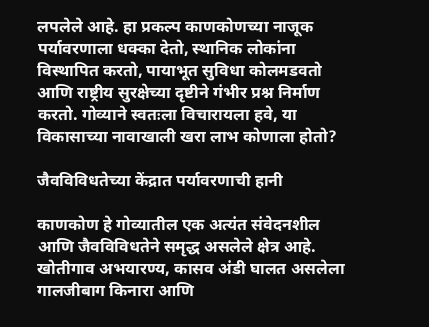लपलेले आहे. हा प्रकल्प काणकोणच्या नाजूक पर्यावरणाला धक्का देतो, स्थानिक लोकांना विस्थापित करतो, पायाभूत सुविधा कोलमडवतो आणि राष्ट्रीय सुरक्षेच्या दृष्टीने गंभीर प्रश्न निर्माण करतो. गोव्याने स्वतःला विचारायला हवे, या विकासाच्या नावाखाली खरा लाभ कोणाला होतो?

जैवविविधतेच्या केंद्रात पर्यावरणाची हानी

काणकोण हे गोव्यातील एक अत्यंत संवेदनशील आणि जैवविविधतेने समृद्ध असलेले क्षेत्र आहे. खोतीगाव अभयारण्य, कासव अंडी घालत असलेला गालजीबाग किनारा आणि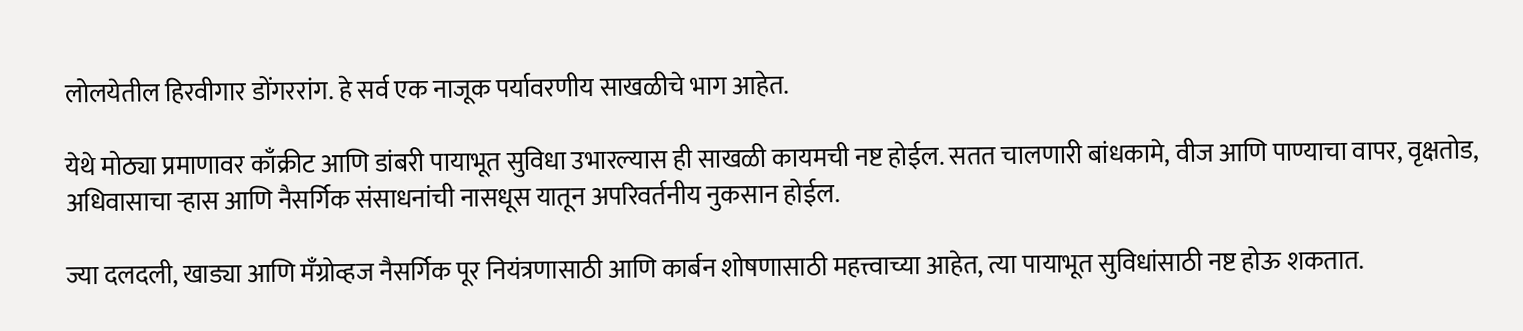लोलयेतील हिरवीगार डोंगररांग. हे सर्व एक नाजूक पर्यावरणीय साखळीचे भाग आहेत.

येथे मोठ्या प्रमाणावर काँक्रीट आणि डांबरी पायाभूत सुविधा उभारल्यास ही साखळी कायमची नष्ट होईल. सतत चालणारी बांधकामे, वीज आणि पाण्याचा वापर, वृक्षतोड, अधिवासाचा र्‍हास आणि नैसर्गिक संसाधनांची नासधूस यातून अपरिवर्तनीय नुकसान होईल.

ज्या दलदली, खाड्या आणि मँग्रोव्हज नैसर्गिक पूर नियंत्रणासाठी आणि कार्बन शोषणासाठी महत्त्वाच्या आहेत, त्या पायाभूत सुविधांसाठी नष्ट होऊ शकतात.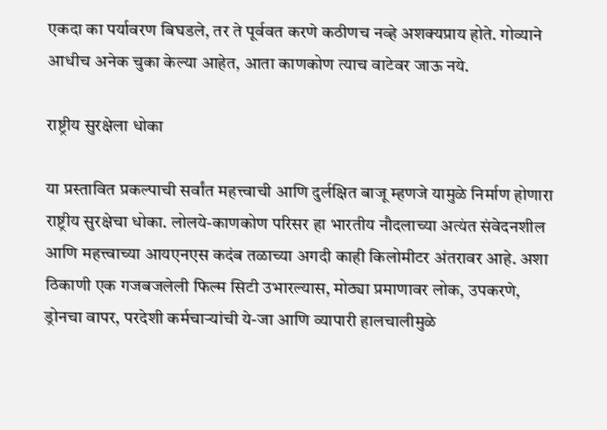एकदा का पर्यावरण बिघडले, तर ते पूर्ववत करणे कठीणच नव्हे अशक्यप्राय होते. गोव्याने आधीच अनेक चुका केल्या आहेत, आता काणकोण त्याच वाटेवर जाऊ नये.

राष्ट्रीय सुरक्षेला धोका

या प्रस्तावित प्रकल्पाची सर्वांत महत्त्वाची आणि दुर्लक्षित बाजू म्हणजे यामुळे निर्माण होणारा राष्ट्रीय सुरक्षेचा धोका. लोलये-काणकोण परिसर हा भारतीय नौदलाच्या अत्यंत संवेदनशील आणि महत्त्वाच्या आयएनएस कदंब तळाच्या अगदी काही किलोमीटर अंतरावर आहे. अशा ठिकाणी एक गजबजलेली फिल्म सिटी उभारल्यास, मोठ्या प्रमाणावर लोक, उपकरणे, ड्रोनचा वापर, परदेशी कर्मचाऱ्यांची ये-जा आणि व्यापारी हालचालीमुळे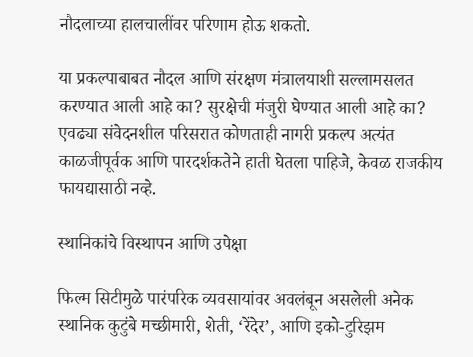नौदलाच्या हालचालींवर परिणाम होऊ शकतो.

या प्रकल्पाबाबत नौदल आणि संरक्षण मंत्रालयाशी सल्लामसलत करण्यात आली आहे का? सुरक्षेची मंजुरी घेण्यात आली आहे का? एवढ्या संवेदनशील परिसरात कोणताही नागरी प्रकल्प अत्यंत काळजीपूर्वक आणि पारदर्शकतेने हाती घेतला पाहिजे, केवळ राजकीय फायद्यासाठी नव्हे.

स्थानिकांचे विस्थापन आणि उपेक्षा

फिल्म सिटीमुळे पारंपरिक व्यवसायांवर अवलंबून असलेली अनेक स्थानिक कुटुंबे मच्छीमारी, शेती, ‘रेंदेर’, आणि इको-टुरिझम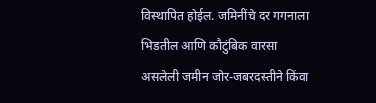विस्थापित होईल. जमिनींचे दर गगनाला भिडतील आणि कौटुंबिक वारसा असलेली जमीन जोर-जबरदस्तीने किंवा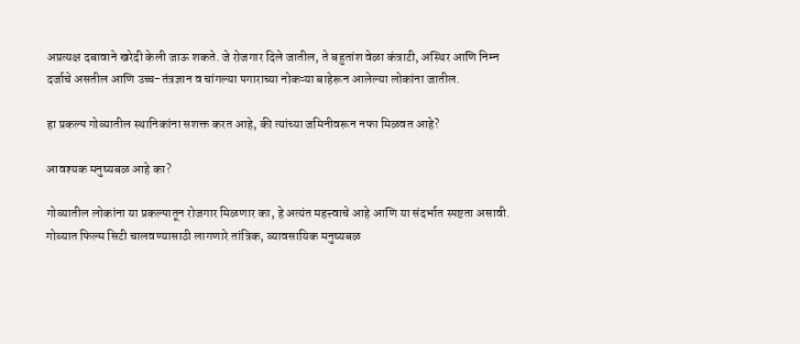अप्रत्यक्ष दबावाने खरेदी केली जाऊ शकते. जे रोजगार दिले जातील, ते बहुतांश वेळा कंत्राटी, अस्थिर आणि निम्न दर्जाचे असतील आणि उच्च-तंत्रज्ञान व चांगल्या पगाराच्या नोकऱ्या बाहेरून आलेल्या लोकांना जातील.

हा प्रकल्प गोव्यातील स्थानिकांना सशक्त करत आहे, की त्यांच्या जमिनीवरून नफा मिळवत आहे?

आवश्यक मनुष्यबळ आहे का?

गोव्यातील लोकांना या प्रकल्पातून रोजगार मिळणार का, हे अत्यंत महत्त्वाचे आहे आणि या संदर्भात स्पष्टता असावी. गोव्यात फिल्म सिटी चालवण्यासाठी लागणारे तांत्रिक, व्यावसायिक मनुष्यबळ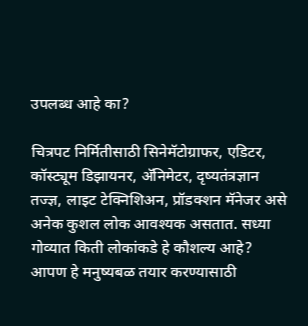उपलब्ध आहे का?

चित्रपट निर्मितीसाठी सिनेमॅटोग्राफर, एडिटर, कॉस्ट्यूम डिझायनर, अ‍ॅनिमेटर, दृष्यतंत्रज्ञान तज्ज्ञ, लाइट टेक्निशिअन, प्रॉडक्शन मॅनेजर असे अनेक कुशल लोक आवश्यक असतात. सध्या गोव्यात किती लोकांकडे हे कौशल्य आहे? आपण हे मनुष्यबळ तयार करण्यासाठी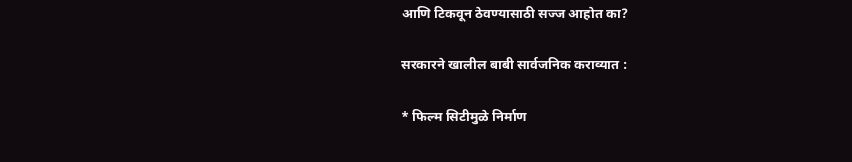आणि टिकवून ठेवण्यासाठी सज्ज आहोत का?

सरकारने खालील बाबी सार्वजनिक कराव्यात :

* फिल्म सिटीमुळे निर्माण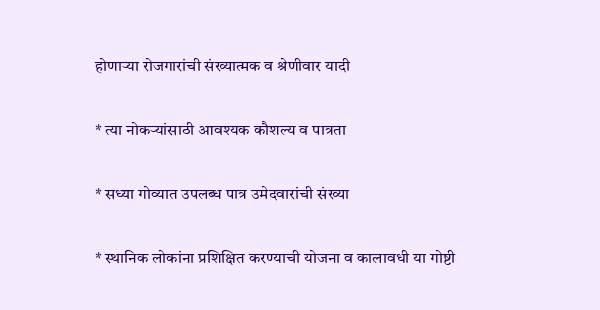होणाऱ्या रोजगारांची संख्यात्मक व श्रेणीवार यादी

* त्या नोकऱ्यांसाठी आवश्यक कौशल्य व पात्रता

* सध्या गोव्यात उपलब्ध पात्र उमेदवारांची संख्या

* स्थानिक लोकांना प्रशिक्षित करण्याची योजना व कालावधी या गोष्टी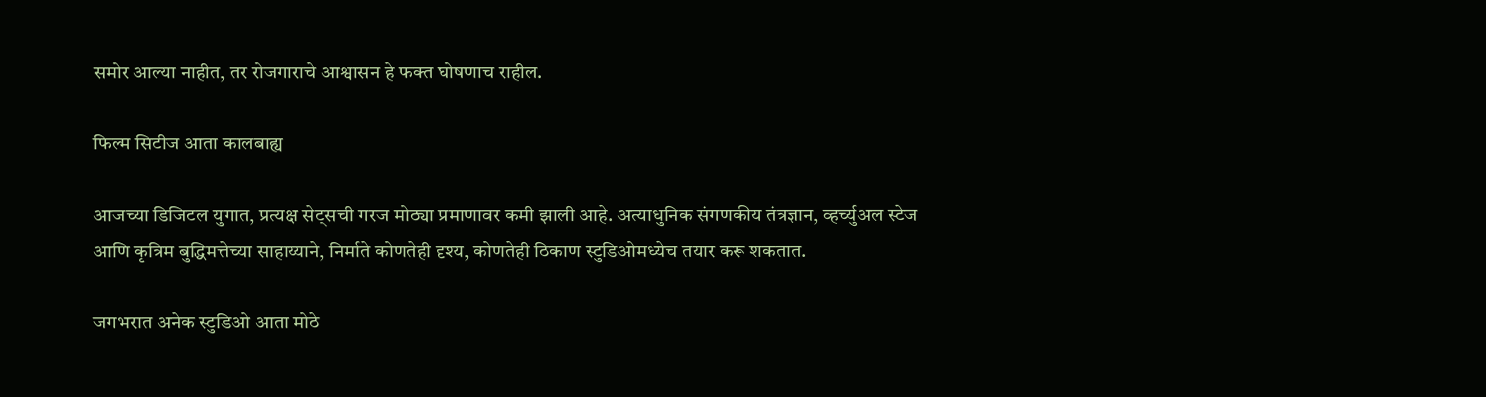समोर आल्या नाहीत, तर रोजगाराचे आश्वासन हे फक्त घोषणाच राहील.

फिल्म सिटीज आता कालबाह्य

आजच्या डिजिटल युगात, प्रत्यक्ष सेट्सची गरज मोठ्या प्रमाणावर कमी झाली आहे. अत्याधुनिक संगणकीय तंत्रज्ञान, व्हर्च्युअल स्टेज आणि कृत्रिम बुद्धिमत्तेच्या साहाय्याने, निर्माते कोणतेही दृश्य, कोणतेही ठिकाण स्टुडिओमध्येच तयार करू शकतात.

जगभरात अनेक स्टुडिओ आता मोठे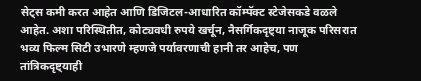सेट्स कमी करत आहेत आणि डिजिटल-आधारित कॉम्पॅक्ट स्टेजेसकडे वळले आहेत. अशा परिस्थितीत, कोट्यवधी रुपये खर्चून, नैसर्गिकदृष्ट्या नाजूक परिसरात भव्य फिल्म सिटी उभारणे म्हणजे पर्यावरणाची हानी तर आहेच, पण तांत्रिकदृष्ट्याही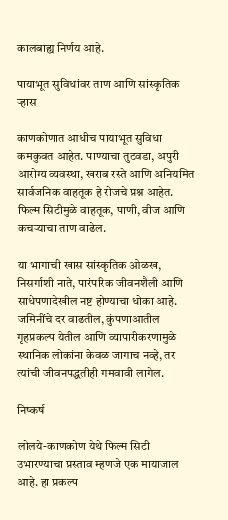कालबाह्य निर्णय आहे.

पायाभूत सुविधांवर ताण आणि सांस्कृतिक र्‍हास

काणकोणात आधीच पायाभूत सुविधा कमकुवत आहेत. पाण्याचा तुटवडा, अपुरी आरोग्य व्यवस्था, खराब रस्ते आणि अनियमित सार्वजनिक वाहतूक हे रोजचे प्रश्न आहेत. फिल्म सिटीमुळे वाहतूक, पाणी, वीज आणि कचऱ्याचा ताण वाढेल.

या भागाची खास सांस्कृतिक ओळख, निसर्गाशी नाते, पारंपरिक जीवनशैली आणि साधेपणादेखील नष्ट होण्याचा धोका आहे. जमिनींचे दर वाढतील, कुंपणाआतील गृहप्रकल्प येतील आणि व्यापारीकरणामुळे स्थानिक लोकांना केवळ जागाच नव्हे, तर त्यांची जीवनपद्धतीही गमवावी लागेल.

निष्कर्ष

लोलये-काणकोण येथे फिल्म सिटी उभारण्याचा प्रस्ताव म्हणजे एक मायाजाल आहे. हा प्रकल्प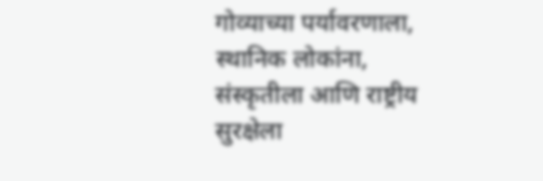गोव्याच्या पर्यावरणाला, स्थानिक लोकांना, संस्कृतीला आणि राष्ट्रीय सुरक्षेला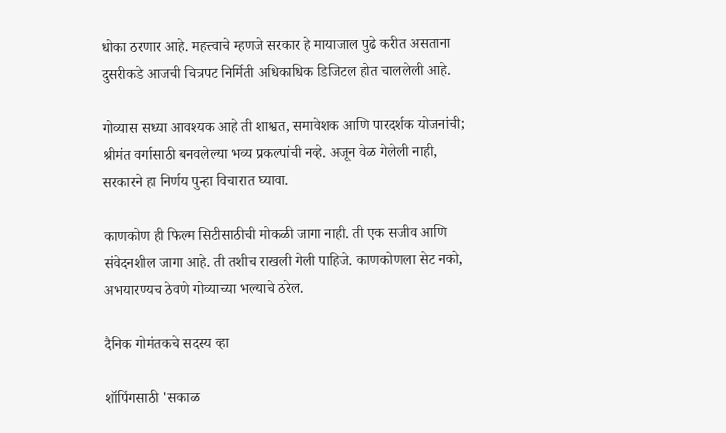धोका ठरणार आहे. महत्त्वाचे म्हणजे सरकार हे मायाजाल पुढे करीत असताना दुसरीकडे आजची चित्रपट निर्मिती अधिकाधिक डिजिटल होत चाललेली आहे.

गोव्यास सध्या आवश्यक आहे ती शाश्वत, समावेशक आणि पारदर्शक योजनांची; श्रीमंत वर्गासाठी बनवलेल्या भव्य प्रकल्पांची नव्हे. अजून वेळ गेलेली नाही, सरकारने हा निर्णय पुन्हा विचारात घ्यावा.

काणकोण ही फिल्म सिटीसाठीची मोकळी जागा नाही. ती एक सजीव आणि संवेदनशील जागा आहे. ती तशीच राखली गेली पाहिजे. काणकोणला सेट नको, अभयारण्यच ठेवणे गोव्याच्या भल्याचे ठरेल.

दैनिक गोमंतकचे सदस्य व्हा

शॉपिंगसाठी 'सकाळ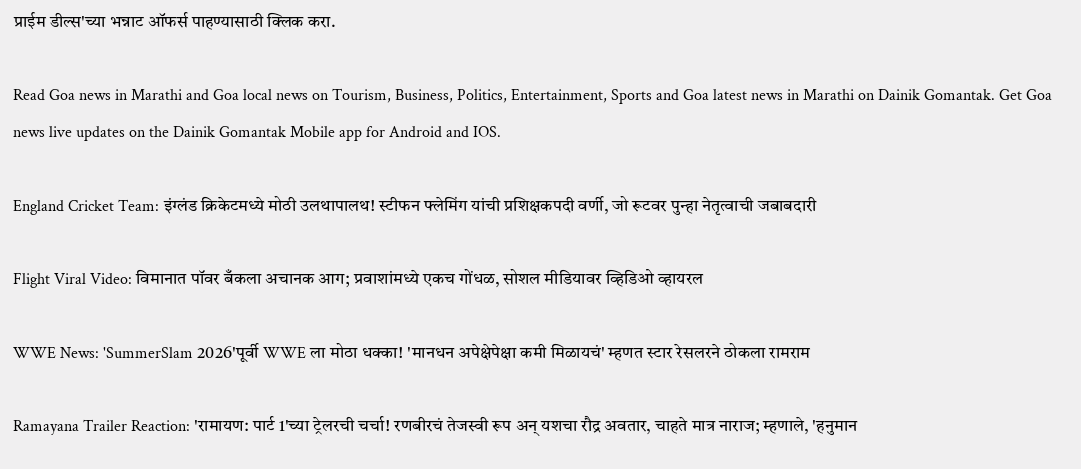प्राईम डील्स'च्या भन्नाट ऑफर्स पाहण्यासाठी क्लिक करा.

Read Goa news in Marathi and Goa local news on Tourism, Business, Politics, Entertainment, Sports and Goa latest news in Marathi on Dainik Gomantak. Get Goa news live updates on the Dainik Gomantak Mobile app for Android and IOS.

England Cricket Team: इंग्लंड क्रिकेटमध्ये मोठी उलथापालथ! स्टीफन फ्लेमिंग यांची प्रशिक्षकपदी वर्णी, जो रूटवर पुन्हा नेतृत्वाची जबाबदारी

Flight Viral Video: विमानात पॉवर बँकला अचानक आग; प्रवाशांमध्ये एकच गोंधळ, सोशल मीडियावर व्हिडिओ व्हायरल

WWE News: 'SummerSlam 2026'पूर्वी WWE ला मोठा धक्का! 'मानधन अपेक्षेपेक्षा कमी मिळायचं' म्हणत स्टार रेसलरने ठोकला रामराम

Ramayana Trailer Reaction: 'रामायण: पार्ट 1'च्या ट्रेलरची चर्चा! रणबीरचं तेजस्वी रूप अन् यशचा रौद्र अवतार, चाहते मात्र नाराज; म्हणाले, 'हनुमान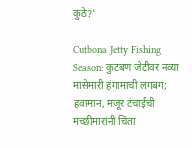कुठे?'

Cutbona Jetty Fishing Season: कुटबण जेटीवर नव्या मासेमारी हंगामाची लगबग; हवामान, मजूर टंचाईची मच्छीमारांनी चिंता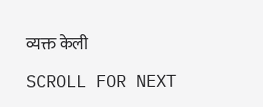व्यक्त केली

SCROLL FOR NEXT